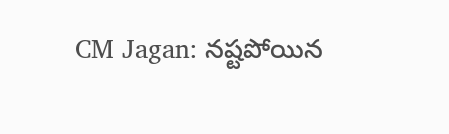CM Jagan: నష్టపోయిన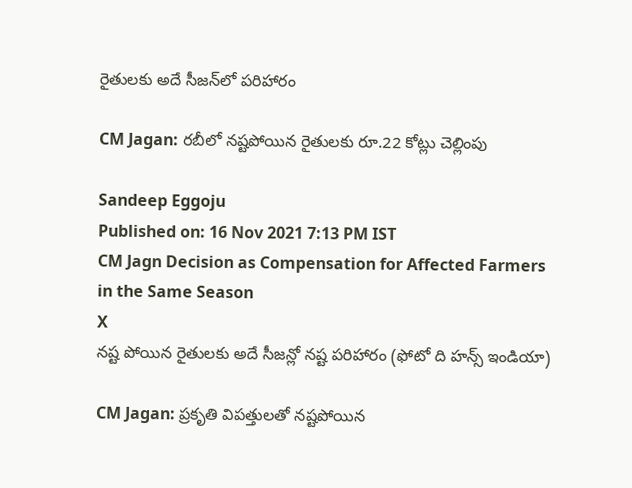రైతులకు అదే సీజన్‌లో పరిహారం

CM Jagan: రబీలో నష్టపోయిన రైతులకు రూ.22 కోట్లు చెల్లింపు

Sandeep Eggoju
Published on: 16 Nov 2021 7:13 PM IST
CM Jagn Decision as Compensation for Affected Farmers in the Same Season
X
నష్ట పోయిన రైతులకు అదే సీజన్లో నష్ట పరిహారం (ఫోటో ది హన్స్ ఇండియా)

CM Jagan: ప్రకృతి విపత్తులతో నష్టపోయిన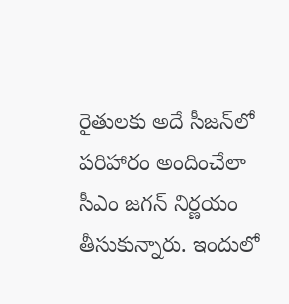రైతులకు అదే సీజన్‌లో పరిహారం అందించేలా సీఎం జగన్‌ నిర్ణయం తీసుకున్నారు. ఇందులో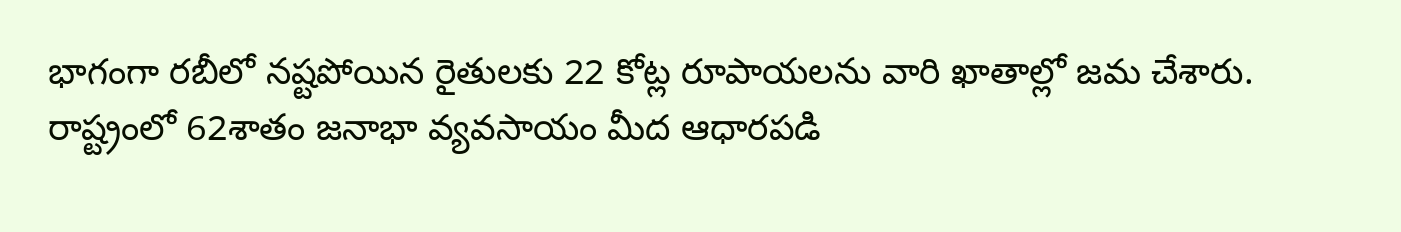భాగంగా రబీలో నష్టపోయిన రైతులకు 22 కోట్ల రూపాయలను వారి ఖాతాల్లో జమ చేశారు. రాష్ట్రంలో 62శాతం జనాభా వ్యవసాయం మీద ఆధారపడి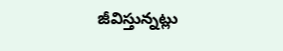జీవిస్తున్నట్లు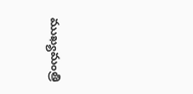ముఖ్యమంత్రి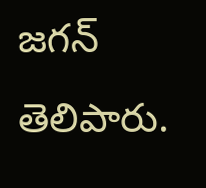జగన్‌ తెలిపారు.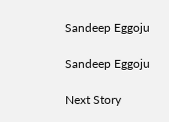Sandeep Eggoju

Sandeep Eggoju

Next Story